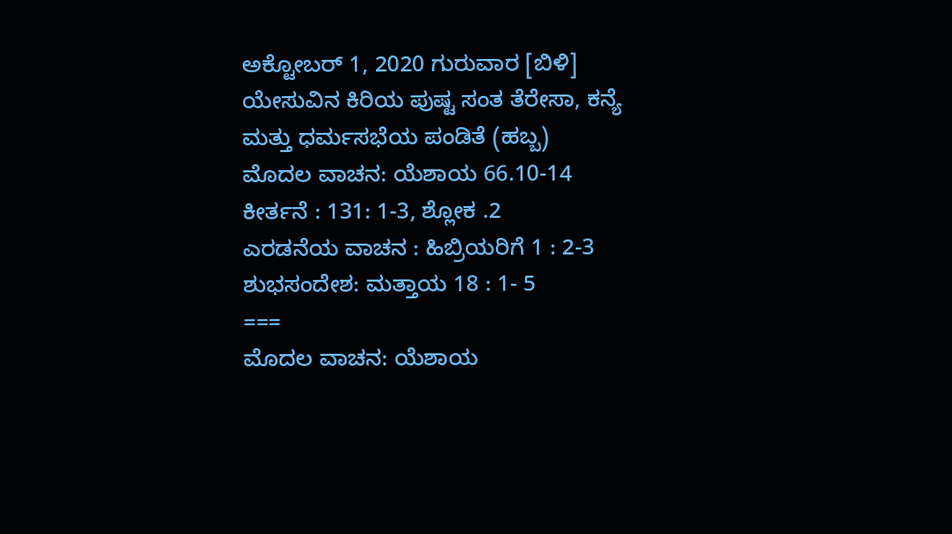ಅಕ್ಟೋಬರ್ 1, 2020 ಗುರುವಾರ [ಬಿಳಿ]
ಯೇಸುವಿನ ಕಿರಿಯ ಪುಷ್ಟ ಸಂತ ತೆರೇಸಾ, ಕನ್ಯೆ ಮತ್ತು ಧರ್ಮಸಭೆಯ ಪಂಡಿತೆ (ಹಬ್ಬ)
ಮೊದಲ ವಾಚನ: ಯೆಶಾಯ 66.10-14
ಕೀರ್ತನೆ : 131: 1-3, ಶ್ಲೋಕ .2
ಎರಡನೆಯ ವಾಚನ : ಹಿಬ್ರಿಯರಿಗೆ 1 : 2-3
ಶುಭಸಂದೇಶ: ಮತ್ತಾಯ 18 : 1- 5
===
ಮೊದಲ ವಾಚನ: ಯೆಶಾಯ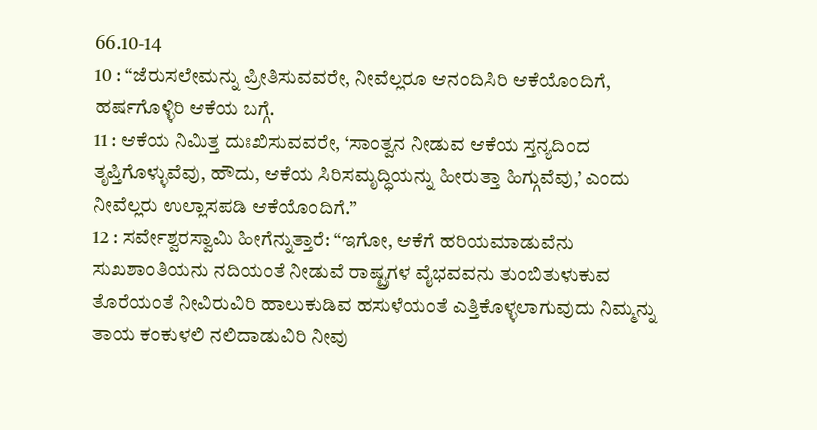66.10-14
10 : “ಜೆರುಸಲೇಮನ್ನು ಪ್ರೀತಿಸುವವರೇ, ನೀವೆಲ್ಲರೂ ಆನಂದಿಸಿರಿ ಆಕೆಯೊಂದಿಗೆ, ಹರ್ಷಗೊಳ್ಳಿರಿ ಆಕೆಯ ಬಗ್ಗೆ.
11 : ಆಕೆಯ ನಿಮಿತ್ತ ದುಃಖಿಸುವವರೇ, ‘ಸಾಂತ್ವನ ನೀಡುವ ಆಕೆಯ ಸ್ತನ್ಯದಿಂದ ತೃಪ್ತಿಗೊಳ್ಳುವೆವು, ಹೌದು, ಆಕೆಯ ಸಿರಿಸಮೃದ್ಧಿಯನ್ನು ಹೀರುತ್ತಾ ಹಿಗ್ಗುವೆವು,’ ಎಂದು ನೀವೆಲ್ಲರು ಉಲ್ಲಾಸಪಡಿ ಆಕೆಯೊಂದಿಗೆ.”
12 : ಸರ್ವೇಶ್ವರಸ್ವಾಮಿ ಹೀಗೆನ್ನುತ್ತಾರೆ: “ಇಗೋ, ಆಕೆಗೆ ಹರಿಯಮಾಡುವೆನು ಸುಖಶಾಂತಿಯನು ನದಿಯಂತೆ ನೀಡುವೆ ರಾಷ್ಟ್ರಗಳ ವೈಭವವನು ತುಂಬಿತುಳುಕುವ ತೊರೆಯಂತೆ ನೀವಿರುವಿರಿ ಹಾಲುಕುಡಿವ ಹಸುಳೆಯಂತೆ ಎತ್ತಿಕೊಳ್ಳಲಾಗುವುದು ನಿಮ್ಮನ್ನು ತಾಯ ಕಂಕುಳಲಿ ನಲಿದಾಡುವಿರಿ ನೀವು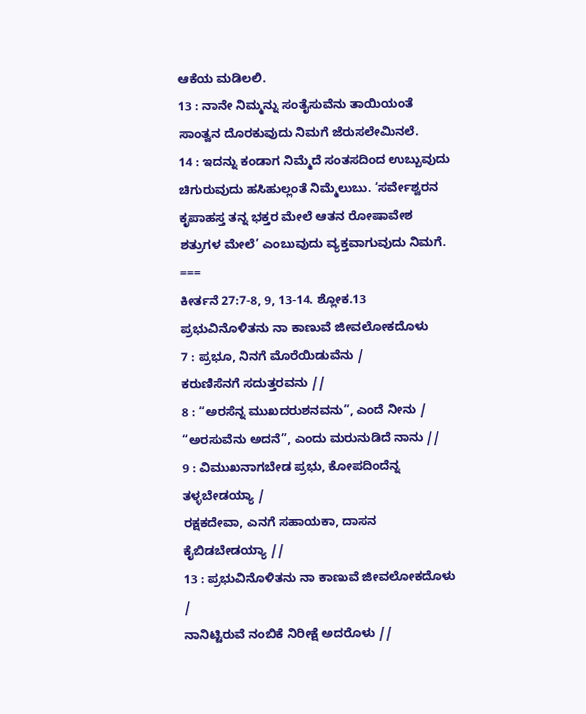ಆಕೆಯ ಮಡಿಲಲಿ.
13 : ನಾನೇ ನಿಮ್ಮನ್ನು ಸಂತೈಸುವೆನು ತಾಯಿಯಂತೆ ಸಾಂತ್ವನ ದೊರಕುವುದು ನಿಮಗೆ ಜೆರುಸಲೇಮಿನಲೆ.
14 : ಇದನ್ನು ಕಂಡಾಗ ನಿಮ್ಮೆದೆ ಸಂತಸದಿಂದ ಉಬ್ಬುವುದು ಚಿಗುರುವುದು ಹಸಿಹುಲ್ಲಂತೆ ನಿಮ್ಮೆಲುಬು. ‘ಸರ್ವೇಶ್ವರನ ಕೃಪಾಹಸ್ತ ತನ್ನ ಭಕ್ತರ ಮೇಲೆ ಆತನ ರೋಷಾವೇಶ ಶತ್ರುಗಳ ಮೇಲೆ’ ಎಂಬುವುದು ವ್ಯಕ್ತವಾಗುವುದು ನಿಮಗೆ.
===
ಕೀರ್ತನೆ 27:7-8, 9, 13-14. ಶ್ಲೋಕ.13
ಪ್ರಭುವಿನೊಳಿತನು ನಾ ಕಾಣುವೆ ಜೀವಲೋಕದೊಳು
7 : ಪ್ರಭೂ, ನಿನಗೆ ಮೊರೆಯಿಡುವೆನು /
ಕರುಣಿಸೆನಗೆ ಸದುತ್ತರವನು //
8 : “ಅರಸೆನ್ನ ಮುಖದರುಶನವನು”, ಎಂದೆ ನೀನು /
“ಅರಸುವೆನು ಅದನೆ”, ಎಂದು ಮರುನುಡಿದೆ ನಾನು //
9 : ವಿಮುಖನಾಗಬೇಡ ಪ್ರಭು, ಕೋಪದಿಂದೆನ್ನ ತಳ್ಳಬೇಡಯ್ಯಾ /
ರಕ್ಷಕದೇವಾ, ಎನಗೆ ಸಹಾಯಕಾ, ದಾಸನ ಕೈಬಿಡಬೇಡಯ್ಯಾ //
13 : ಪ್ರಭುವಿನೊಳಿತನು ನಾ ಕಾಣುವೆ ಜೀವಲೋಕದೊಳು /
ನಾನಿಟ್ಟಿರುವೆ ನಂಬಿಕೆ ನಿರೀಕ್ಷೆ ಅದರೊಳು //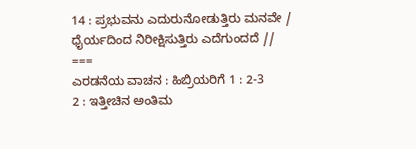14 : ಪ್ರಭುವನು ಎದುರುನೋಡುತ್ತಿರು ಮನವೇ /
ಧೈರ್ಯದಿಂದ ನಿರೀಕ್ಷಿಸುತ್ತಿರು ಎದೆಗುಂದದೆ //
===
ಎರಡನೆಯ ವಾಚನ : ಹಿಬ್ರಿಯರಿಗೆ 1 : 2-3
2 : ಇತ್ತೀಚಿನ ಅಂತಿಮ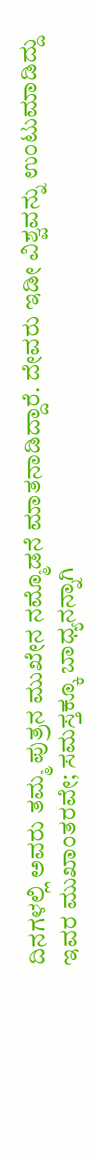ದಿನಗಳಲ್ಲಿ ಅವರು ತಮ್ಮ ಪುತ್ರನ ಮುಖೇನ ನಮ್ಮೊಡನೆ ಮಾತನಾಡಿದ್ದಾರೆ. ದೇವರು ಇಡೀ ವಿಶ್ವವನ್ನು ಉಂಟುಮಾಡಿದ್ದು ಇವರ ಮುಖಾಂತರವೇ; ಸಮಸ್ತಕ್ಕೂ ಬಾಧ್ಯನನ್ನಾಗಿ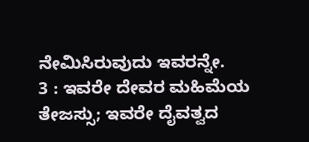ನೇಮಿಸಿರುವುದು ಇವರನ್ನೇ.
3 : ಇವರೇ ದೇವರ ಮಹಿಮೆಯ ತೇಜಸ್ಸು; ಇವರೇ ದೈವತ್ವದ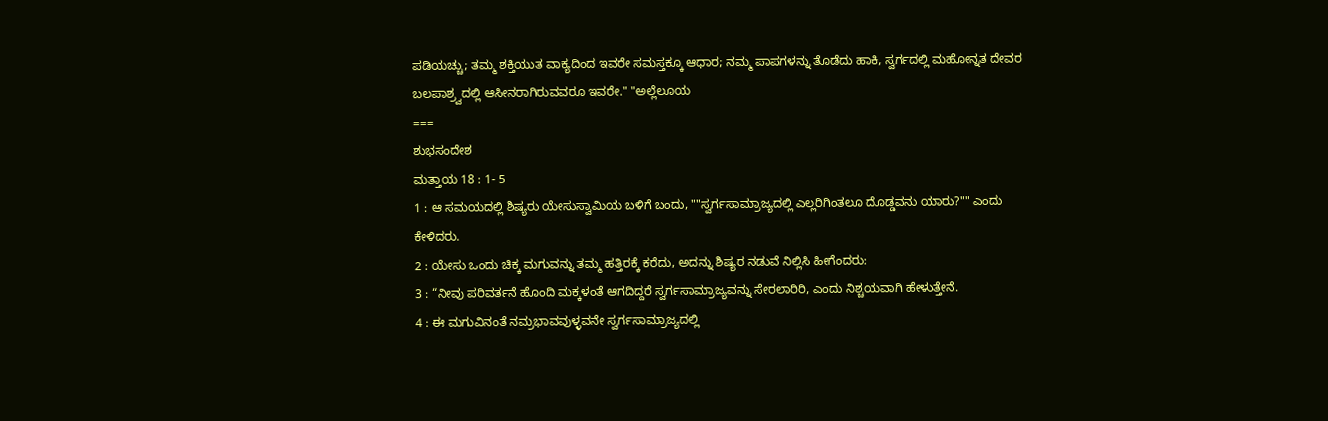ಪಡಿಯಚ್ಚು; ತಮ್ಮ ಶಕ್ತಿಯುತ ವಾಕ್ಯದಿಂದ ಇವರೇ ಸಮಸ್ತಕ್ಕೂ ಆಧಾರ; ನಮ್ಮ ಪಾಪಗಳನ್ನು ತೊಡೆದು ಹಾಕಿ, ಸ್ವರ್ಗದಲ್ಲಿ ಮಹೋನ್ನತ ದೇವರ ಬಲಪಾಶ್ರ್ವದಲ್ಲಿ ಆಸೀನರಾಗಿರುವವರೂ ಇವರೇ." "ಅಲ್ಲೆಲೂಯ
===
ಶುಭಸಂದೇಶ
ಮತ್ತಾಯ 18 : 1- 5
1 : ಆ ಸಮಯದಲ್ಲಿ ಶಿಷ್ಯರು ಯೇಸುಸ್ವಾಮಿಯ ಬಳಿಗೆ ಬಂದು, ""ಸ್ವರ್ಗಸಾಮ್ರಾಜ್ಯದಲ್ಲಿ ಎಲ್ಲರಿಗಿಂತಲೂ ದೊಡ್ಡವನು ಯಾರು?"" ಎಂದು ಕೇಳಿದರು.
2 : ಯೇಸು ಒಂದು ಚಿಕ್ಕ ಮಗುವನ್ನು ತಮ್ಮ ಹತ್ತಿರಕ್ಕೆ ಕರೆದು, ಅದನ್ನು ಶಿಷ್ಯರ ನಡುವೆ ನಿಲ್ಲಿಸಿ ಹೀಗೆಂದರು:
3 : “ನೀವು ಪರಿವರ್ತನೆ ಹೊಂದಿ ಮಕ್ಕಳಂತೆ ಆಗದಿದ್ದರೆ ಸ್ವರ್ಗಸಾಮ್ರಾಜ್ಯವನ್ನು ಸೇರಲಾರಿರಿ, ಎಂದು ನಿಶ್ಚಯವಾಗಿ ಹೇಳುತ್ತೇನೆ.
4 : ಈ ಮಗುವಿನಂತೆ ನಮ್ರಭಾವವುಳ್ಳವನೇ ಸ್ವರ್ಗಸಾಮ್ರಾಜ್ಯದಲ್ಲಿ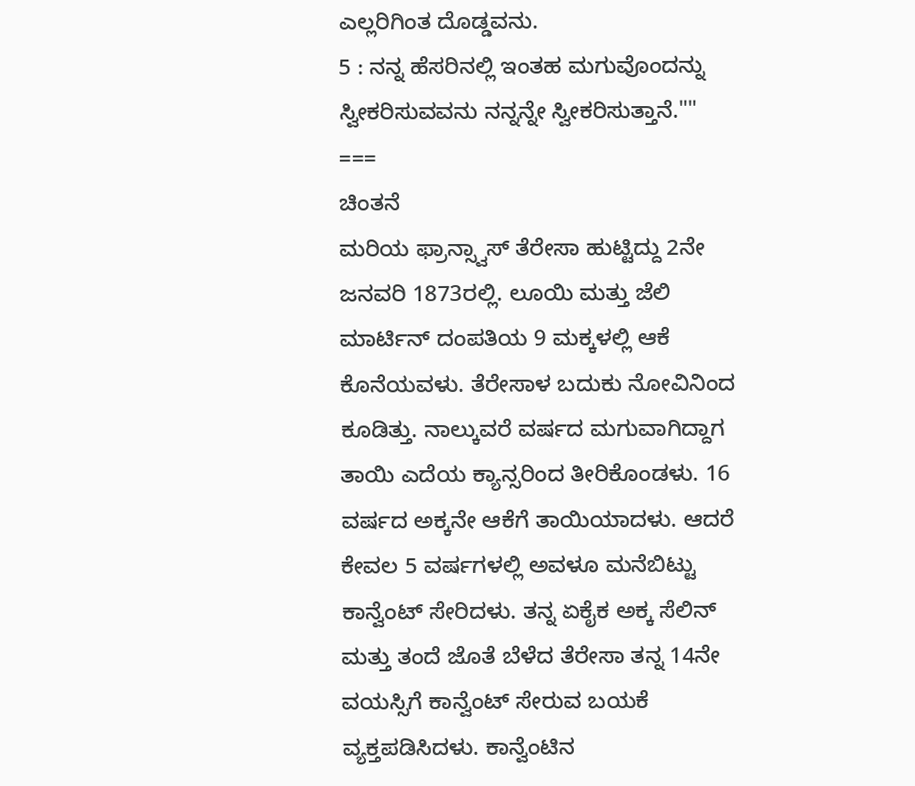ಎಲ್ಲರಿಗಿಂತ ದೊಡ್ಡವನು.
5 : ನನ್ನ ಹೆಸರಿನಲ್ಲಿ ಇಂತಹ ಮಗುವೊಂದನ್ನು ಸ್ವೀಕರಿಸುವವನು ನನ್ನನ್ನೇ ಸ್ವೀಕರಿಸುತ್ತಾನೆ.""
===
ಚಿಂತನೆ
ಮರಿಯ ಫ್ರಾನ್ಸ್ವಾಸ್ ತೆರೇಸಾ ಹುಟ್ಟಿದ್ದು 2ನೇ ಜನವರಿ 1873ರಲ್ಲಿ. ಲೂಯಿ ಮತ್ತು ಜೆಲಿ ಮಾರ್ಟಿನ್ ದಂಪತಿಯ 9 ಮಕ್ಕಳಲ್ಲಿ ಆಕೆ ಕೊನೆಯವಳು. ತೆರೇಸಾಳ ಬದುಕು ನೋವಿನಿಂದ ಕೂಡಿತ್ತು. ನಾಲ್ಕುವರೆ ವರ್ಷದ ಮಗುವಾಗಿದ್ದಾಗ ತಾಯಿ ಎದೆಯ ಕ್ಯಾನ್ಸರಿಂದ ತೀರಿಕೊಂಡಳು. 16 ವರ್ಷದ ಅಕ್ಕನೇ ಆಕೆಗೆ ತಾಯಿಯಾದಳು. ಆದರೆ ಕೇವಲ 5 ವರ್ಷಗಳಲ್ಲಿ ಅವಳೂ ಮನೆಬಿಟ್ಟು ಕಾನ್ವೆಂಟ್ ಸೇರಿದಳು. ತನ್ನ ಏಕೈಕ ಅಕ್ಕ ಸೆಲಿನ್ ಮತ್ತು ತಂದೆ ಜೊತೆ ಬೆಳೆದ ತೆರೇಸಾ ತನ್ನ 14ನೇ ವಯಸ್ಸಿಗೆ ಕಾನ್ವೆಂಟ್ ಸೇರುವ ಬಯಕೆ ವ್ಯಕ್ತಪಡಿಸಿದಳು. ಕಾನ್ವೆಂಟಿನ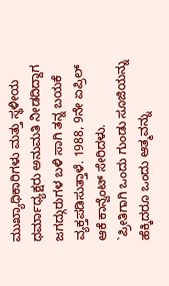ಮುಖ್ಯಾಧಿಕಾರಿಗಳು ಮತ್ತು ಸ್ಥಳೀಯ ಧರ್ಮಾಧ್ಯಕ್ಷರು ಅನುಮತಿ ನೀಡದಿದ್ದಾಗ ಜಗದ್ಗುರುಗಳ ಬಳಿ ಸಾಗಿ ತನ್ನ ಬಯಕೆ ವ್ಯಕ್ತಪಡಿಸುತ್ತಾಳೆ. 1988, 9ನೇ ಏಪ್ರಿಲ್ ಆಕೆ ಕಾನ್ವೆಂಟ್ ಸೇರಿದಳು.
`ಪ್ರೀತಿಗಾಗಿ ಒಂದು ಗುಂಡು ಸೂಜಿಯನ್ನು ಹೆಕ್ಕಿದರೂ ಒಂದು ಆತ್ಮವನ್ನು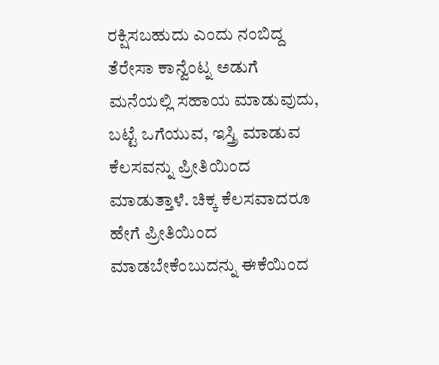ರಕ್ಷಿಸಬಹುದು ಎಂದು ನಂಬಿದ್ದ ತೆರೇಸಾ ಕಾನ್ವೆಂಟ್ನ ಅಡುಗೆ ಮನೆಯಲ್ಲಿ ಸಹಾಯ ಮಾಡುವುದು, ಬಟ್ಟೆ ಒಗೆಯುವ, ಇಸ್ತ್ರಿ ಮಾಡುವ ಕೆಲಸವನ್ನು ಪ್ರೀತಿಯಿಂದ ಮಾಡುತ್ತಾಳೆ. ಚಿಕ್ಕ ಕೆಲಸವಾದರೂ ಹೇಗೆ ಪ್ರೀತಿಯಿಂದ ಮಾಡಬೇಕೆಂಬುದನ್ನು ಈಕೆಯಿಂದ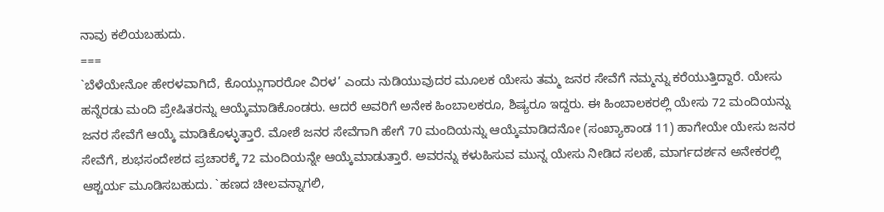ನಾವು ಕಲಿಯಬಹುದು.
===
`ಬೆಳೆಯೇನೋ ಹೇರಳವಾಗಿದೆ, ಕೊಯ್ಲುಗಾರರೋ ವಿರಳ’ ಎಂದು ನುಡಿಯುವುದರ ಮೂಲಕ ಯೇಸು ತಮ್ಮ ಜನರ ಸೇವೆಗೆ ನಮ್ಮನ್ನು ಕರೆಯುತ್ತಿದ್ದಾರೆ. ಯೇಸು ಹನ್ನೆರಡು ಮಂದಿ ಪ್ರೇಷಿತರನ್ನು ಆಯ್ಕೆಮಾಡಿಕೊಂಡರು. ಆದರೆ ಅವರಿಗೆ ಅನೇಕ ಹಿಂಬಾಲಕರೂ, ಶಿಷ್ಯರೂ ಇದ್ದರು. ಈ ಹಿಂಬಾಲಕರಲ್ಲಿ ಯೇಸು 72 ಮಂದಿಯನ್ನು ಜನರ ಸೇವೆಗೆ ಆಯ್ಕೆ ಮಾಡಿಕೊಳ್ಳುತ್ತಾರೆ. ಮೋಶೆ ಜನರ ಸೇವೆಗಾಗಿ ಹೇಗೆ 70 ಮಂದಿಯನ್ನು ಆಯ್ಕೆಮಾಡಿದನೋ (ಸಂಖ್ಯಾಕಾಂಡ 11) ಹಾಗೇಯೇ ಯೇಸು ಜನರ ಸೇವೆಗೆ, ಶುಭಸಂದೇಶದ ಪ್ರಚಾರಕ್ಕೆ 72 ಮಂದಿಯನ್ನೇ ಆಯ್ಕೆಮಾಡುತ್ತಾರೆ. ಅವರನ್ನು ಕಳುಹಿಸುವ ಮುನ್ನ ಯೇಸು ನೀಡಿದ ಸಲಹೆ, ಮಾರ್ಗದರ್ಶನ ಅನೇಕರಲ್ಲಿ ಆಶ್ಚರ್ಯ ಮೂಡಿಸಬಹುದು. `ಹಣದ ಚೀಲವನ್ನಾಗಲಿ,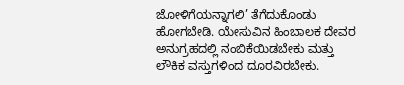ಜೋಳಿಗೆಯನ್ನಾಗಲಿ’ ತೆಗೆದುಕೊಂಡು ಹೋಗಬೇಡಿ. ಯೇಸುವಿನ ಹಿಂಬಾಲಕ ದೇವರ ಅನುಗ್ರಹದಲ್ಲಿ ನಂಬಿಕೆಯಿಡಬೇಕು ಮತ್ತು ಲೌಕಿಕ ವಸ್ತುಗಳಿಂದ ದೂರವಿರಬೇಕು.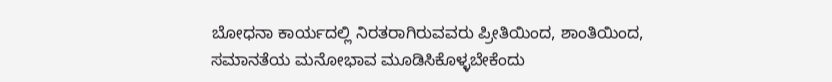ಬೋಧನಾ ಕಾರ್ಯದಲ್ಲಿ ನಿರತರಾಗಿರುವವರು ಪ್ರೀತಿಯಿಂದ, ಶಾಂತಿಯಿಂದ, ಸಮಾನತೆಯ ಮನೋಭಾವ ಮೂಡಿಸಿಕೊಳ್ಳಬೇಕೆಂದು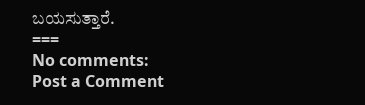ಬಯಸುತ್ತಾರೆ.
===
No comments:
Post a Comment